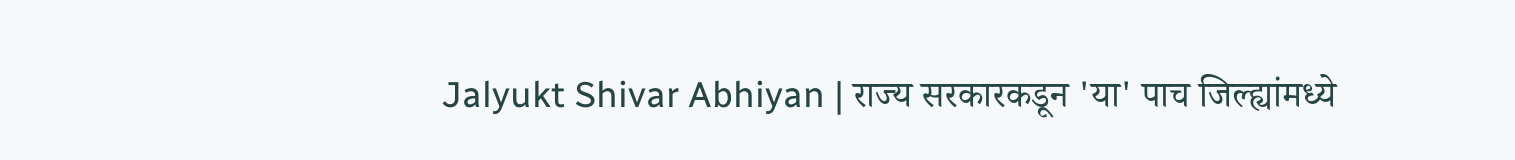Jalyukt Shivar Abhiyan | राज्य सरकारकडून 'या' पाच जिल्ह्यांमध्ये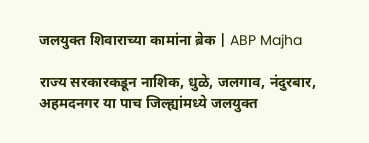जलयुक्त शिवाराच्या कामांना ब्रेक | ABP Majha

राज्य सरकारकडून नाशिक, धुळे, जलगाव, नंदुरबार, अहमदनगर या पाच जिल्ह्यांमध्ये जलयुक्त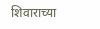शिवाराच्या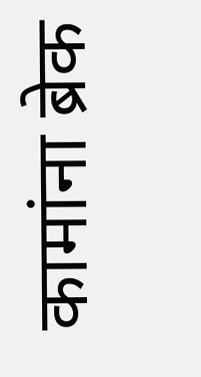कामांना ब्रेक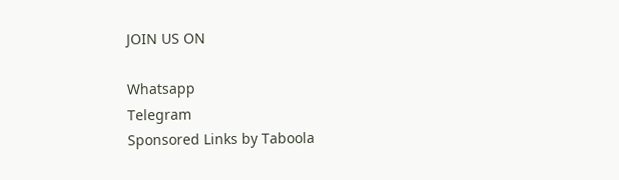JOIN US ON

Whatsapp
Telegram
Sponsored Links by Taboola